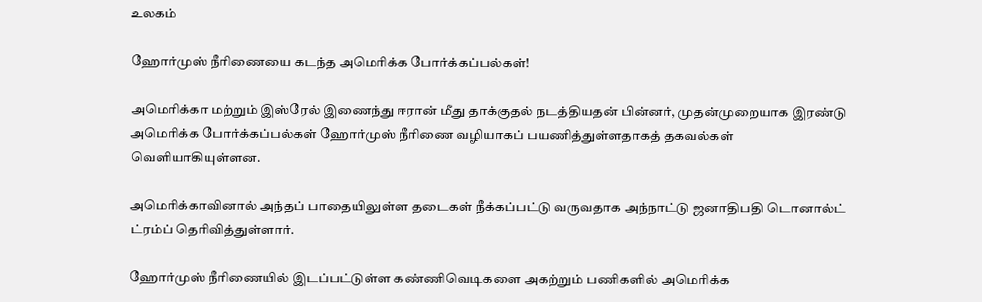உலகம்

ஹோர்முஸ் நீரிணையை கடந்த அமெரிக்க போர்க்கப்பல்கள்!

அமெரிக்கா மற்றும் இஸ்ரேல் இணைந்து ஈரான் மீது தாக்குதல் நடத்தியதன் பின்னர், முதன்முறையாக இரண்டு அமெரிக்க போர்க்கப்பல்கள் ஹோர்முஸ் நீரிணை வழியாகப் பயணித்துள்ளதாகத் தகவல்கள் வெளியாகியுள்ளன.

அமெரிக்காவினால் அந்தப் பாதையிலுள்ள தடைகள் நீக்கப்பட்டு வருவதாக அந்நாட்டு ஜனாதிபதி டொனால்ட் ட்ரம்ப் தெரிவித்துள்ளார்.

ஹோர்முஸ் நீரிணையில் இடப்பட்டுள்ள கண்ணிவெடிகளை அகற்றும் பணிகளில் அமெரிக்க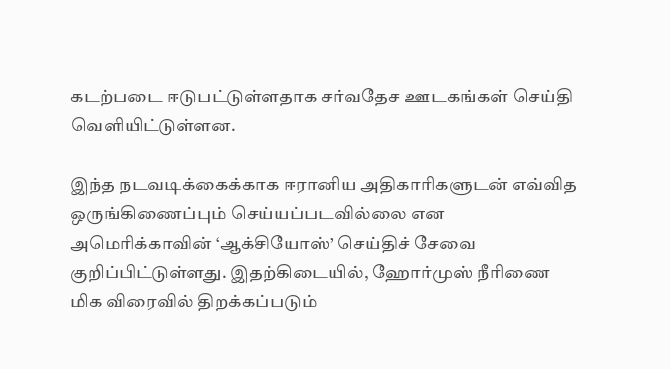கடற்படை ஈடுபட்டுள்ளதாக சர்வதேச ஊடகங்கள் செய்தி வெளியிட்டுள்ளன.

இந்த நடவடிக்கைக்காக ஈரானிய அதிகாரிகளுடன் எவ்வித ஒருங்கிணைப்பும் செய்யப்படவில்லை என அமெரிக்காவின் ‘ஆக்சியோஸ்’ செய்திச் சேவை குறிப்பிட்டுள்ளது. இதற்கிடையில், ஹோர்முஸ் நீரிணை மிக விரைவில் திறக்கப்படும்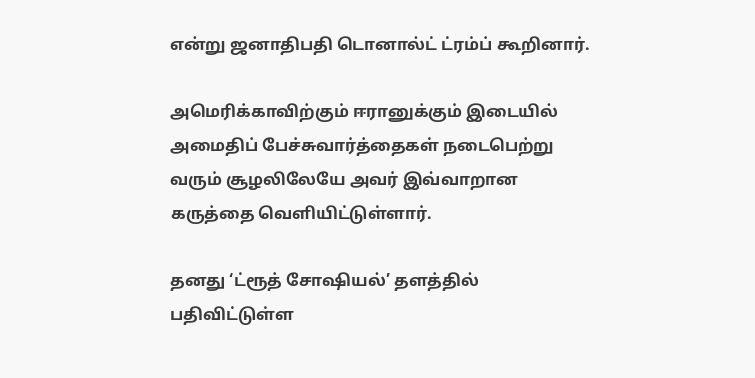என்று ஜனாதிபதி டொனால்ட் ட்ரம்ப் கூறினார்.

அமெரிக்காவிற்கும் ஈரானுக்கும் இடையில் அமைதிப் பேச்சுவார்த்தைகள் நடைபெற்று வரும் சூழலிலேயே அவர் இவ்வாறான கருத்தை வெளியிட்டுள்ளார்.

தனது ‘ட்ரூத் சோஷியல்’ தளத்தில் பதிவிட்டுள்ள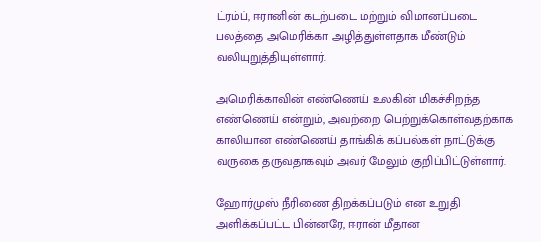ட்ரம்ப், ஈரானின் கடற்படை மற்றும் விமானப்படை பலத்தை அமெரிக்கா அழித்துள்ளதாக மீண்டும் வலியுறுத்தியுள்ளார்.

அமெரிக்காவின் எண்ணெய் உலகின் மிகச்சிறந்த எண்ணெய் என்றும், அவற்றை பெற்றுக்கொள்வதற்காக காலியான எண்ணெய் தாங்கிக் கப்பல்கள் நாட்டுக்கு வருகை தருவதாகவும் அவர் மேலும் குறிப்பிட்டுள்ளார்.

ஹோர்முஸ் நீரிணை திறக்கப்படும் என உறுதி அளிக்கப்பட்ட பின்னரே, ஈரான் மீதான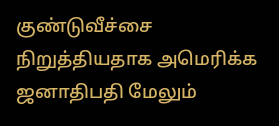குண்டுவீச்சை நிறுத்தியதாக அமெரிக்க ஜனாதிபதி மேலும்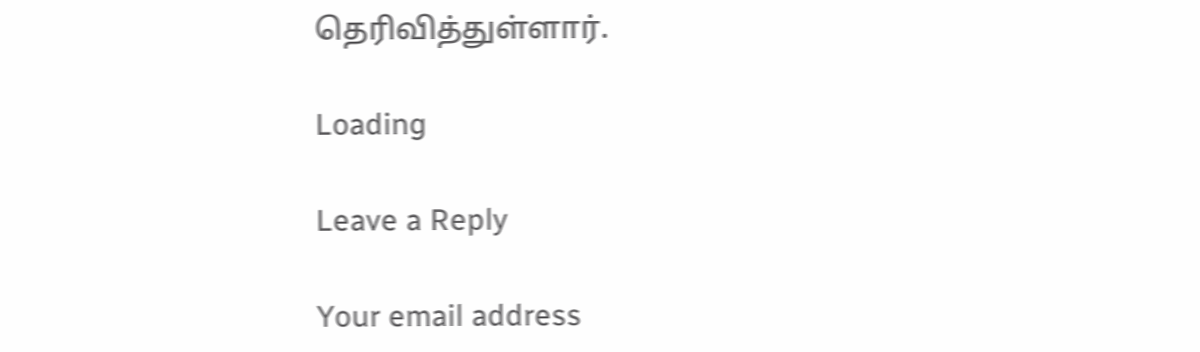தெரிவித்துள்ளார்.

Loading

Leave a Reply

Your email address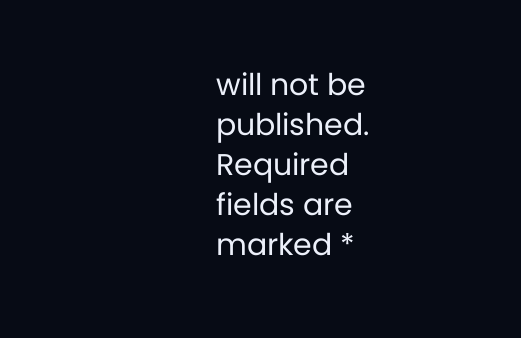will not be published. Required fields are marked *